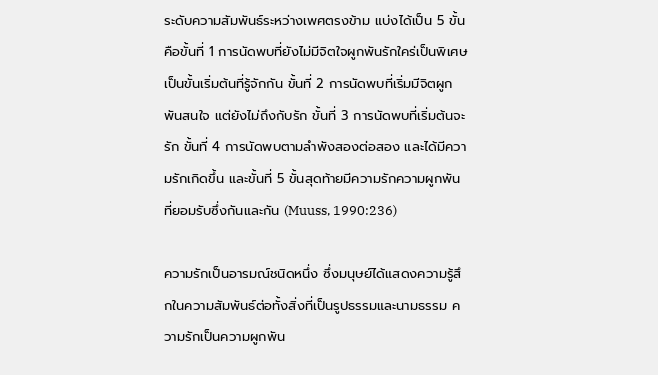ระดับความสัมพันธ์ระหว่างเพศตรงข้าม แบ่งได้เป็น 5 ขั้นคือขั้นที่ 1 การนัดพบที่ยังไม่มีจิตใจผูกพันรักใคร่เป็นพิเศษ เป็นขั้นเริ่มต้นที่รู้จักกัน ขั้นที่ 2 การนัดพบที่เริ่มมีจิตผูกพันสนใจ แต่ยังไม่ถึงกับรัก ขั้นที่ 3 การนัดพบที่เริ่มต้นจะรัก ขั้นที่ 4 การนัดพบตามลำพังสองต่อสอง และได้มีความรักเกิดขึ้น และขั้นที่ 5 ขั้นสุดท้ายมีความรักความผูกพันที่ยอมรับซึ่งกันและกัน (Muuss, 1990:236)

ความรักเป็นอารมณ์ชนิดหนึ่ง ซึ่งมนุษย์ได้แสดงความรู้สึกในความสัมพันธ์ต่อทั้งสิ่งที่เป็นรูปธรรมและนามธรรม ความรักเป็นความผูกพัน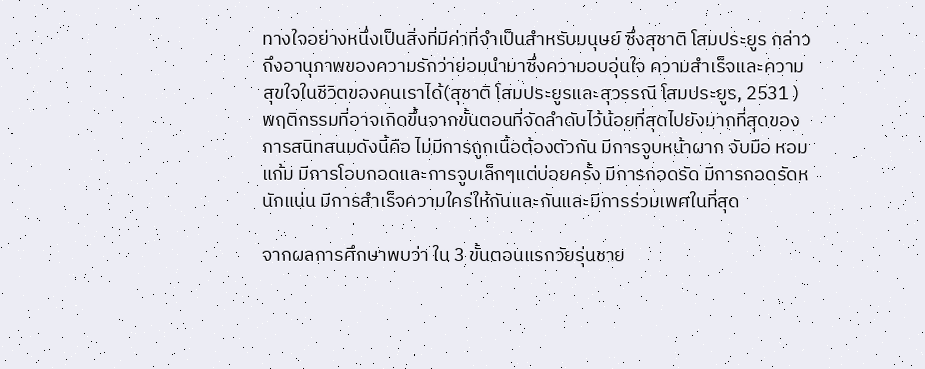ทางใจอย่างหนึ่งเป็นสิ่งที่มีค่าที่จำเป็นสำหรับมนุษย์ ซึ่งสุชาติ โสมประยูร กล่าวถึงอานุภาพของความรักว่าย่อมนำมาซึ่งความอบอุ่นใจ ความสำเร็จและความสุขใจในชีวิตของคนเราได้(สุชาติ โสมประยูรและสุวรรณี โสมประยูร, 2531 )พฤติกรรมที่อาจเกิดขึ้นจากขั้นตอนที่จัดลำดับไว้น้อยที่สุดไปยังมากที่สุดของการสนิทสนมดังนี้คือ ไม่มีการถูกเนื้อต้องตัวกัน มีการจูบหน้าผาก จับมือ หอมแก้ม มีการโอบกอดและการจูบเล็กๆแต่บ่อยครั้ง มีการกอดรัด มีการกอดรัดหนักแน่น มีการสำเร็จความใคร่ให้กันและกันและมีการร่วมเพศในที่สุด

จากผลการศึกษาพบว่า ใน 3 ขั้นตอนแรกวัยรุ่นชาย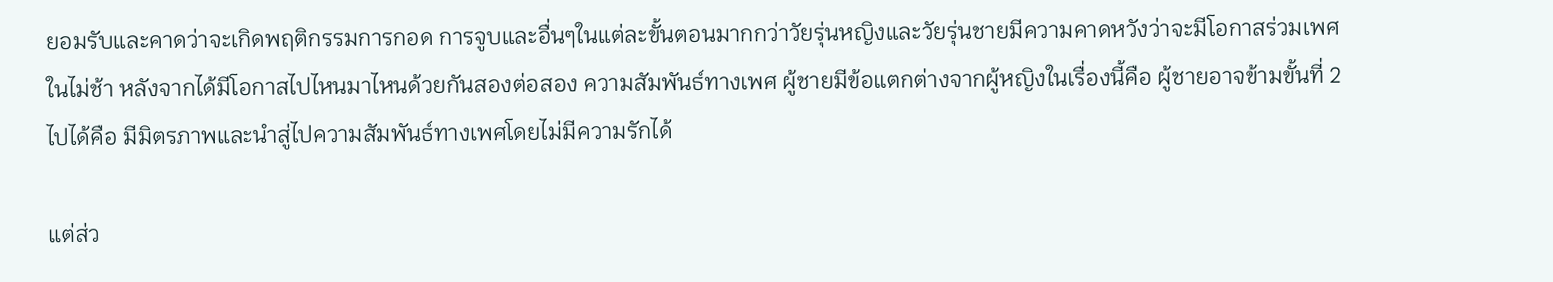ยอมรับและคาดว่าจะเกิดพฤติกรรมการกอด การจูบและอื่นๆในแต่ละขั้นตอนมากกว่าวัยรุ่นหญิงและวัยรุ่นชายมีความคาดหวังว่าจะมีโอกาสร่วมเพศในไม่ช้า หลังจากได้มีโอกาสไปไหนมาไหนด้วยกันสองต่อสอง ความสัมพันธ์ทางเพศ ผู้ชายมีข้อแตกต่างจากผู้หญิงในเรื่องนี้คือ ผู้ชายอาจข้ามขั้นที่ 2 ไปได้คือ มีมิตรภาพและนำสู่ไปความสัมพันธ์ทางเพศโดยไม่มีความรักได้

แต่ส่ว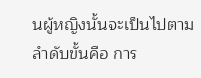นผู้หญิงนั้นจะเป็นไปตามลำดับขั้นคือ การ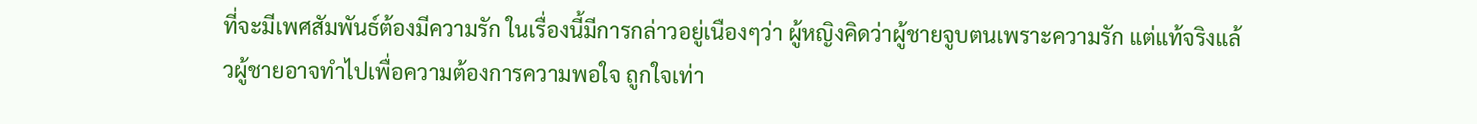ที่จะมีเพศสัมพันธ์ต้องมีความรัก ในเรื่องนี้มีการกล่าวอยู่เนืองๆว่า ผู้หญิงคิดว่าผู้ชายจูบตนเพราะความรัก แต่แท้จริงแล้วผู้ชายอาจทำไปเพื่อความต้องการความพอใจ ถูกใจเท่า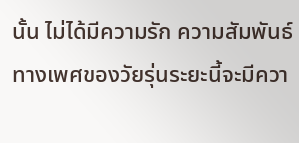นั้น ไม่ได้มีความรัก ความสัมพันธ์ทางเพศของวัยรุ่นระยะนี้จะมีควา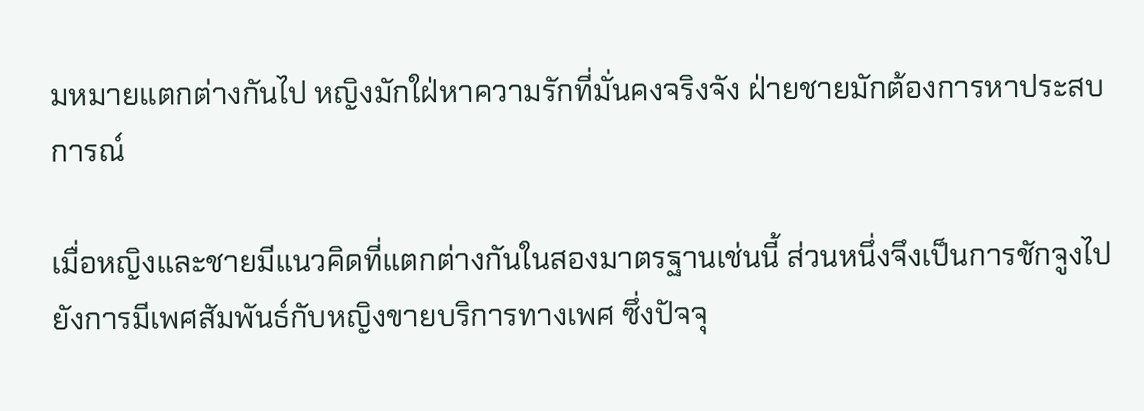มหมายแตกต่างกันไป หญิงมักใฝ่หาความรักที่มั่นคงจริงจัง ฝ่ายชายมักต้องการหาประสบการณ์

เมื่อหญิงและชายมีแนวคิดที่แตกต่างกันในสองมาตรฐานเช่นนี้ ส่วนหนึ่งจึงเป็นการชักจูงไปยังการมีเพศสัมพันธ์กับหญิงขายบริการทางเพศ ซึ่งปัจจุ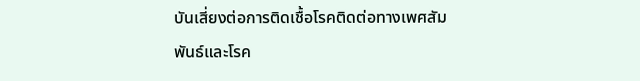บันเสี่ยงต่อการติดเชื้อโรคติดต่อทางเพศสัมพันธ์และโรค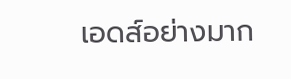เอดส์อย่างมาก